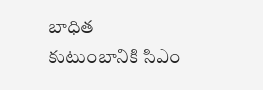బాధిత కుటుంబానికి సిఎం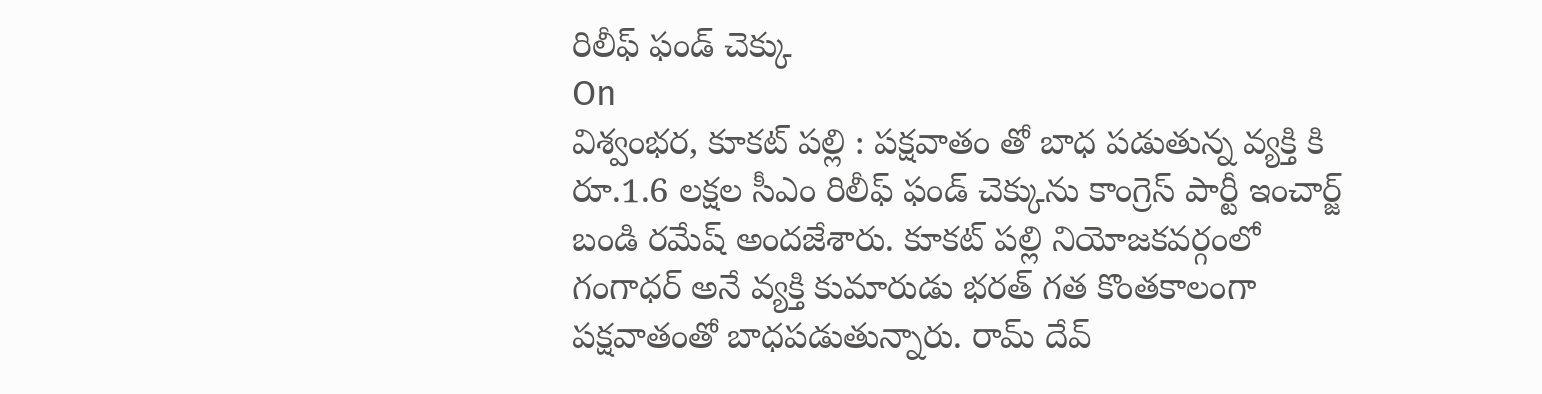రిలీఫ్ ఫండ్ చెక్కు
On
విశ్వంభర, కూకట్ పల్లి : పక్షవాతం తో బాధ పడుతున్న వ్యక్తి కి రూ.1.6 లక్షల సీఎం రిలీఫ్ ఫండ్ చెక్కును కాంగ్రెస్ పార్టీ ఇంచార్జ్ బండి రమేష్ అందజేశారు. కూకట్ పల్లి నియోజకవర్గంలో గంగాధర్ అనే వ్యక్తి కుమారుడు భరత్ గత కొంతకాలంగా పక్షవాతంతో బాధపడుతున్నారు. రామ్ దేవ్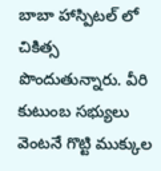బాబా హాస్పిటల్ లో చికిత్స పొందుతున్నారు. వీరి కుటుంబ సభ్యులు వెంటనే గొట్టి ముక్కుల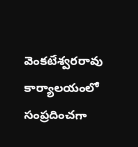వెంకటేశ్వరరావు కార్యాలయంలో సంప్రదించగా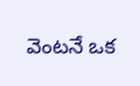వెంటనే ఒక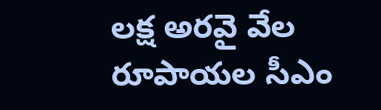లక్ష అరవై వేల రూపాయల సీఎం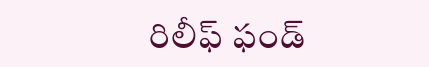రిలీఫ్ ఫండ్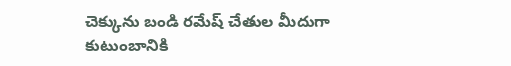చెక్కును బండి రమేష్ చేతుల మీదుగా కుటుంబానికి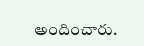అందించారు.